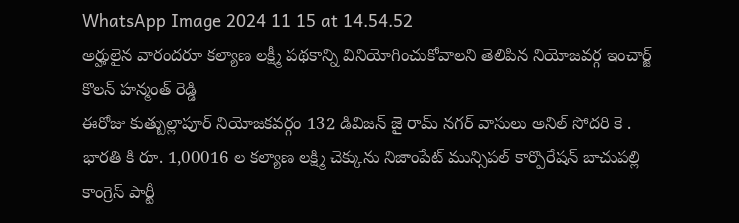WhatsApp Image 2024 11 15 at 14.54.52
అర్హులైన వారందరూ కల్యాణ లక్ష్మీ పథకాన్ని వినియోగించుకోవాలని తెలిపిన నియోజవర్గ ఇంచార్జ్ కొలన్ హన్మంత్ రెడ్డి
ఈరోజు కుత్బుల్లాపూర్ నియోజకవర్గం 132 డివిజన్ జై రామ్ నగర్ వాసులు అనిల్ సోదరి కె . భారతి కి రూ. 1,00016 ల కల్యాణ లక్ష్మి చెక్కును నిజాంపేట్ మున్సిపల్ కార్పొరేషన్ బాచుపల్లి కాంగ్రెస్ పార్టీ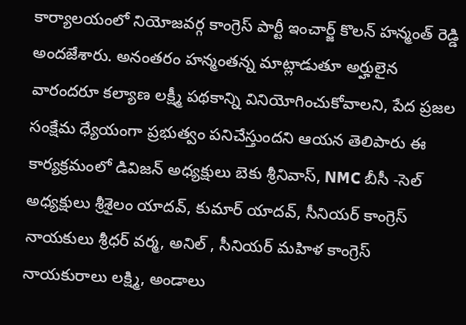కార్యాలయంలో నియోజవర్గ కాంగ్రెస్ పార్టీ ఇంచార్జ్ కొలన్ హన్మంత్ రెడ్డి అందజేశారు. అనంతరం హన్మంతన్న మాట్లాడుతూ అర్హులైన వారందరూ కల్యాణ లక్ష్మీ పథకాన్ని వినియోగించుకోవాలని, పేద ప్రజల సంక్షేమ ధ్యేయంగా ప్రభుత్వం పనిచేస్తుందని ఆయన తెలిపారు ఈ కార్యక్రమంలో డివిజన్ అధ్యక్షులు బెకు శ్రీనివాస్, NMC బీసీ -సెల్ అధ్యక్షులు శ్రీశైలం యాదవ్, కుమార్ యాదవ్, సీనియర్ కాంగ్రెస్ నాయకులు శ్రీధర్ వర్మ, అనిల్ , సీనియర్ మహిళ కాంగ్రెస్ నాయకురాలు లక్ష్మి, అండాలు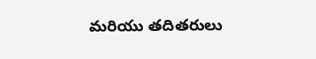మరియు తదితరులు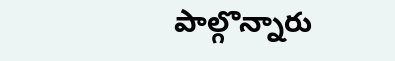పాల్గొన్నారు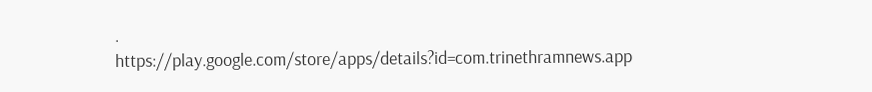.
https://play.google.com/store/apps/details?id=com.trinethramnews.app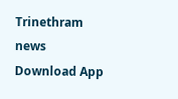Trinethram news
Download App